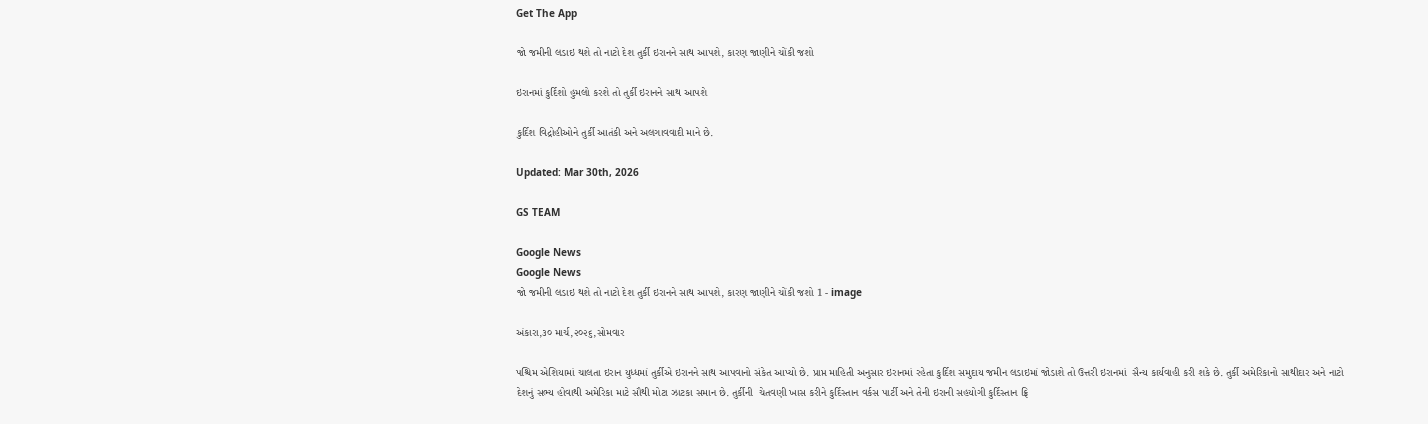Get The App

જો જમીની લડાઇ થશે તો નાટો દેશ તુર્કી ઇરાનને સાથ આપશે, કારણ જાણીને ચોંકી જશો

ઇરાનમાં કુર્દિશો હુમલો કરશે તો તુર્કી ઇરાનને સાથ આપશે

કુર્દિશ વિદ્રોહીઓને તુર્કી આતંકી અને અલગાવવાદી માને છે.

Updated: Mar 30th, 2026

GS TEAM

Google News
Google News
જો જમીની લડાઇ થશે તો નાટો દેશ તુર્કી ઇરાનને સાથ આપશે, કારણ જાણીને ચોંકી જશો 1 - image

અંકારા,૩૦ માર્ચ,૨૦૨૬,સોમવાર

પશ્ચિમ એશિયામાં ચાલતા ઇરાન યુધ્ધમાં તુર્કીએ ઇરાનને સાથ આપવાનો સંકેત આપ્યો છે. પ્રાપ્ત માહિતી અનુસાર ઇરાનમાં રહેતા કુર્દિશ સમુદાય જમીન લડાઇમાં જોડાશે તો ઉત્તરી ઇરાનમાં  સૈન્ય કાર્યવાહી કરી શકે છે. તુર્કી અમેરિકાનો સાથીદાર અને નાટો દેશનું સભ્ય હોવાથી અમેરિકા માટે સૌથી મોટા ઝાટકા સમાન છે. તુર્કીની  ચેતવણી ખાસ કરીને કુર્દિસ્તાન વર્કસ પાર્ટી અને તેની ઇરાની સહયોગી કુર્દિસ્તાન ફ્રિ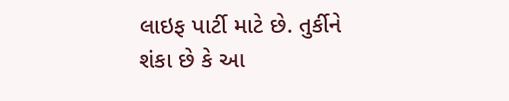લાઇફ પાર્ટી માટે છે. તુર્કીને શંકા છે કે આ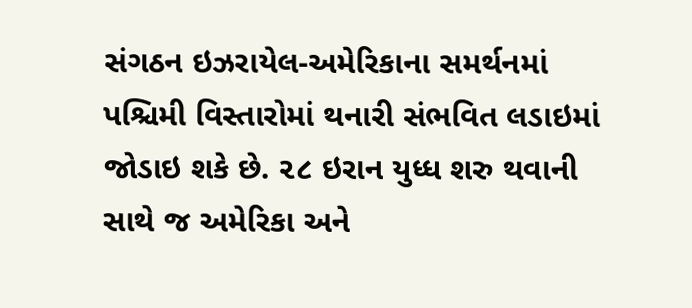સંગઠન ઇઝરાયેલ-અમેરિકાના સમર્થનમાં પશ્ચિમી વિસ્તારોમાં થનારી સંભવિત લડાઇમાં જોડાઇ શકે છે. ૨૮ ઇરાન યુધ્ધ શરુ થવાની સાથે જ અમેરિકા અને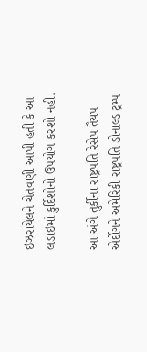ઇઝરાયેલને ચેતવણી આપી હતી કે આ લડાઇમાં કુર્દિશોનો ઉપયોગ કરશો નહી.

આ અંગે તુર્કીના રાષ્ટ્રપતિ રેસેપ તૈયપ એર્દોગને અમેરિકી રાષ્ટ્રપતિ ડોનાલ્ડ ટ્રમ્પ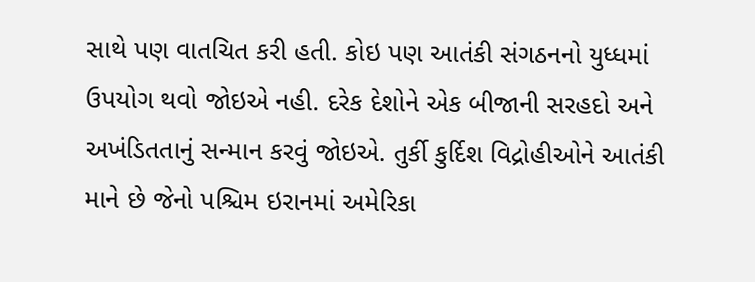સાથે પણ વાતચિત કરી હતી. કોઇ પણ આતંકી સંગઠનનો યુધ્ધમાં ઉપયોગ થવો જોઇએ નહી. દરેક દેશોને એક બીજાની સરહદો અને અખંડિતતાનું સન્માન કરવું જોઇએ. તુર્કી કુર્દિશ વિદ્રોહીઓને આતંકી માને છે જેનો પશ્ચિમ ઇરાનમાં અમેરિકા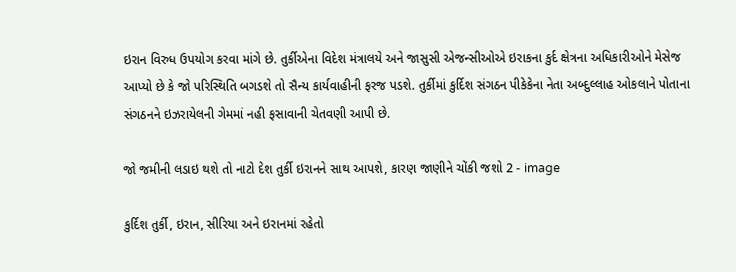ઇરાન વિરુધ ઉપયોગ કરવા માંગે છે. તુર્કીએના વિદેશ મંત્રાલયે અને જાસુસી એજન્સીઓએ ઇરાકના કુર્દ ક્ષેત્રના અધિકારીઓને મેસેજ આપ્યો છે કે જો પરિસ્થિતિ બગડશે તો સૈન્ય કાર્યવાહીની ફરજ પડશે. તુર્કીમાં કુર્દિશ સંગઠન પીકેકેના નેતા અબ્દુલ્લાહ ઓકલાને પોતાના સંગઠનને ઇઝરાયેલની ગેમમાં નહી ફસાવાની ચેતવણી આપી છે.

જો જમીની લડાઇ થશે તો નાટો દેશ તુર્કી ઇરાનને સાથ આપશે, કારણ જાણીને ચોંકી જશો 2 - image

કુર્દિશ તુર્કી, ઇરાન, સીરિયા અને ઇરાનમાં રહેતો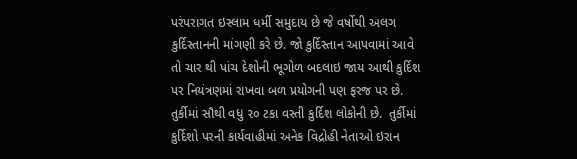પરંપરાગત ઇસ્લામ ધર્મી સમુદાય છે જે વર્ષોથી અલગ કુર્દિસ્તાનની માંગણી કરે છે. જો કુર્દિસ્તાન આપવામાં આવે તો ચાર થી પાંચ દેશોની ભૂગોળ બદલાઇ જાય આથી કુર્દિશ પર નિયંત્રણમાં રાખવા બળ પ્રયોગની પણ ફરજ પર છે. તુર્કીમાં સૌથી વધુ ૨૦ ટકા વસ્તી કુર્દિશ લોકોની છે.  તુર્કીમાં કુર્દિશો પરની કાર્યવાહીમાં અનેક વિદ્રોહી નેતાઓ ઇરાન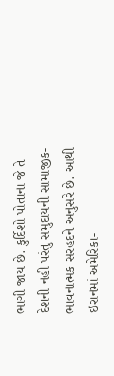ભાગી જાય છે. કુર્દિશો પોતાના જે તે દેશની નહી પરંતુ સમુદાયની સામાજીક-ભાવનાત્મક સરહદને અનુસરે છે. આથી ઇરાનમાં અમેરિકા-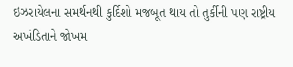ઇઝરાયેલના સમર્થનથી કુર્દિશો મજબૂત થાય તો તુર્કીની પણ રાષ્ટ્રીય અખંડિતાને જોખમ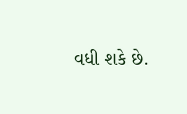વધી શકે છે.